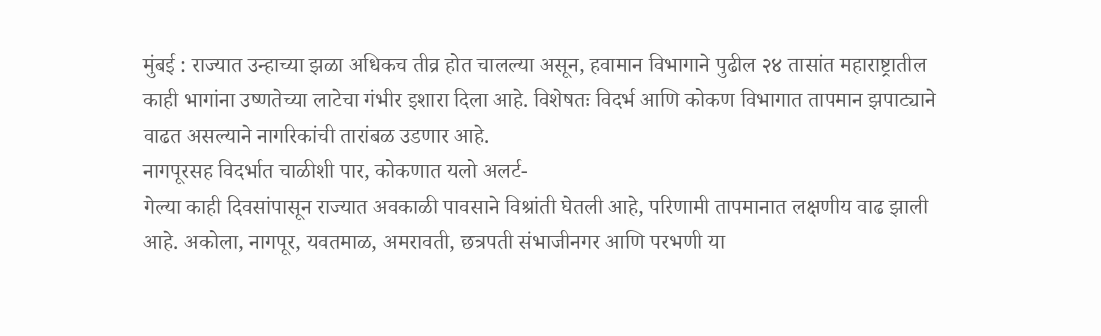मुंबई : राज्यात उन्हाच्या झळा अधिकच तीव्र होत चालल्या असून, हवामान विभागाने पुढील २४ तासांत महाराष्ट्रातील काही भागांना उष्णतेच्या लाटेचा गंभीर इशारा दिला आहे. विशेषतः विदर्भ आणि कोकण विभागात तापमान झपाट्याने वाढत असल्याने नागरिकांची तारांबळ उडणार आहे.
नागपूरसह विदर्भात चाळीशी पार, कोकणात यलो अलर्ट-
गेल्या काही दिवसांपासून राज्यात अवकाळी पावसाने विश्रांती घेतली आहे, परिणामी तापमानात लक्षणीय वाढ झाली आहे. अकोला, नागपूर, यवतमाळ, अमरावती, छत्रपती संभाजीनगर आणि परभणी या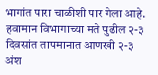भागांत पारा चाळीशी पार गेला आहे. हवामान विभागाच्या मते पुढील २-३ दिवसांत तापमानात आणखी २-३ अंश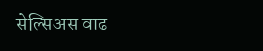सेल्सिअस वाढ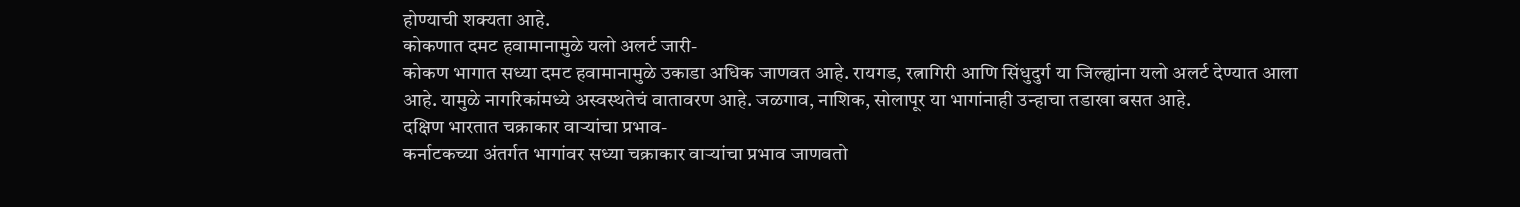होण्याची शक्यता आहे.
कोकणात दमट हवामानामुळे यलो अलर्ट जारी-
कोकण भागात सध्या दमट हवामानामुळे उकाडा अधिक जाणवत आहे. रायगड, रत्नागिरी आणि सिंधुदुर्ग या जिल्ह्यांना यलो अलर्ट देण्यात आला आहे. यामुळे नागरिकांमध्ये अस्वस्थतेचं वातावरण आहे. जळगाव, नाशिक, सोलापूर या भागांनाही उन्हाचा तडाखा बसत आहे.
दक्षिण भारतात चक्राकार वाऱ्यांचा प्रभाव-
कर्नाटकच्या अंतर्गत भागांवर सध्या चक्राकार वाऱ्यांचा प्रभाव जाणवतो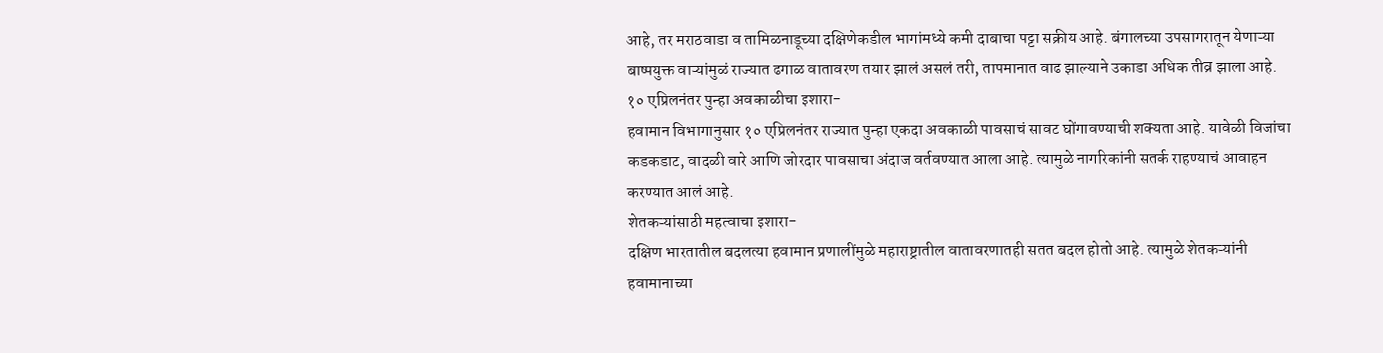आहे, तर मराठवाडा व तामिळनाडूच्या दक्षिणेकडील भागांमध्ये कमी दाबाचा पट्टा सक्रीय आहे. बंगालच्या उपसागरातून येणाऱ्या बाष्पयुक्त वाऱ्यांमुळं राज्यात ढगाळ वातावरण तयार झालं असलं तरी, तापमानात वाढ झाल्याने उकाडा अधिक तीव्र झाला आहे.
१० एप्रिलनंतर पुन्हा अवकाळीचा इशारा-
हवामान विभागानुसार १० एप्रिलनंतर राज्यात पुन्हा एकदा अवकाळी पावसाचं सावट घोंगावण्याची शक्यता आहे. यावेळी विजांचा कडकडाट, वादळी वारे आणि जोरदार पावसाचा अंदाज वर्तवण्यात आला आहे. त्यामुळे नागरिकांनी सतर्क राहण्याचं आवाहन करण्यात आलं आहे.
शेतकऱ्यांसाठी महत्वाचा इशारा-
दक्षिण भारतातील बदलत्या हवामान प्रणालींमुळे महाराष्ट्रातील वातावरणातही सतत बदल होतो आहे. त्यामुळे शेतकऱ्यांनी हवामानाच्या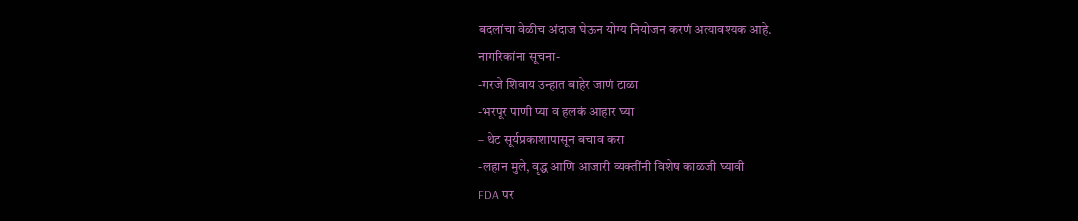बदलांचा वेळीच अंदाज घेऊन योग्य नियोजन करणं अत्यावश्यक आहे.
नागरिकांना सूचना-
-गरजे शिवाय उन्हात बाहेर जाणं टाळा
-भरपूर पाणी प्या व हलकं आहार घ्या
– थेट सूर्यप्रकाशापासून बचाव करा
-लहान मुले, वृद्ध आणि आजारी व्यक्तींनी विशेष काळजी घ्यावी
FDA पर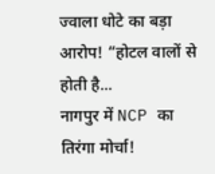ज्वाला धोटे का बड़ा आरोप! “होटल वालों से होती है...
नागपुर में NCP का तिरंगा मोर्चा!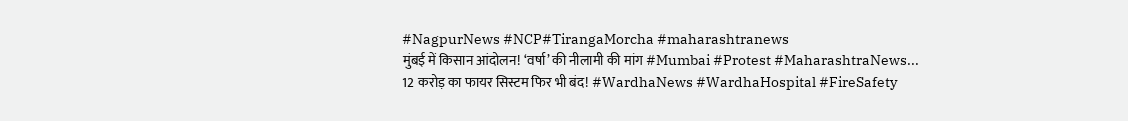#NagpurNews #NCP#TirangaMorcha #maharashtranews
मुंबई में किसान आंदोलन! ‘वर्षा’ की नीलामी की मांग #Mumbai #Protest #MaharashtraNews...
12 करोड़ का फायर सिस्टम फिर भी बंद! #WardhaNews #WardhaHospital #FireSafety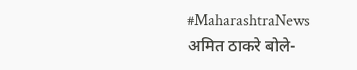#MaharashtraNews
अमित ठाकरे बोले-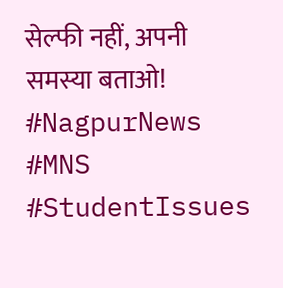सेल्फी नहीं, अपनी समस्या बताओ! #NagpurNews #MNS #StudentIssues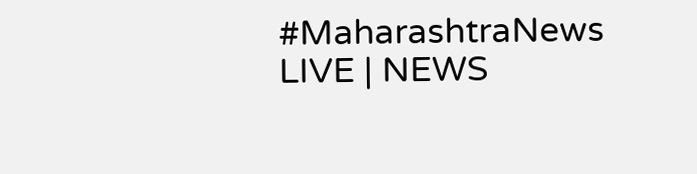#MaharashtraNews
LIVE | NEWS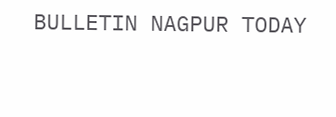BULLETIN NAGPUR TODAY